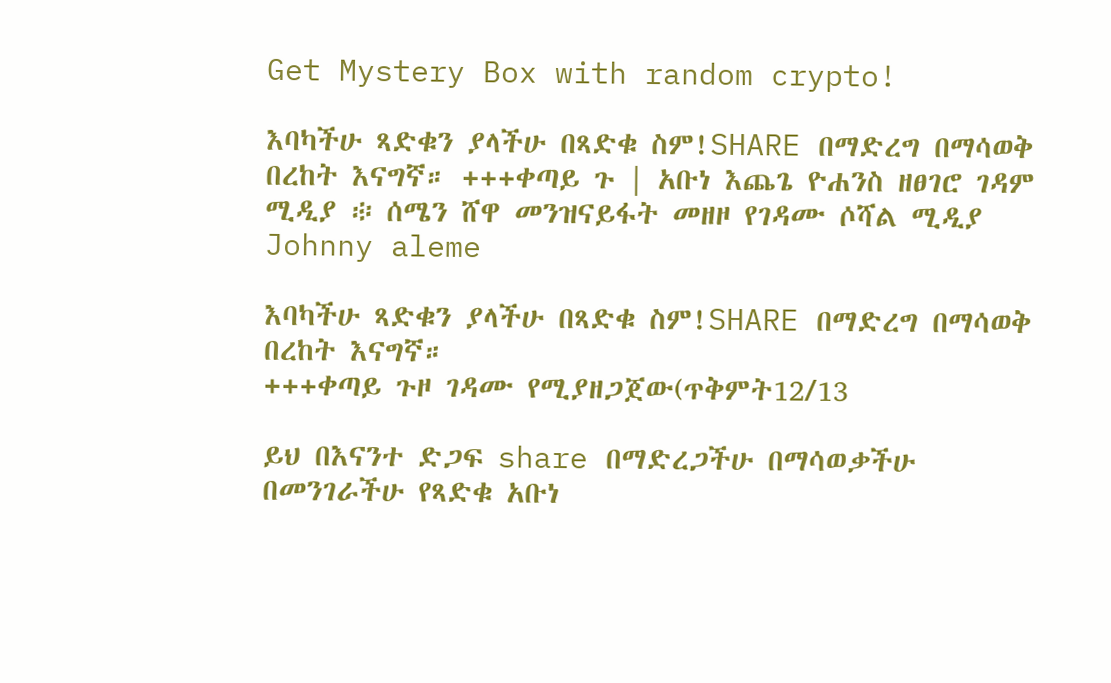Get Mystery Box with random crypto!

እባካችሁ ጻድቁን ያላችሁ በጻድቁ ስም!SHARE በማድረግ በማሳወቅ በረከት እናግኛ። +++ቀጣይ ጉ | አቡነ እጨጌ ዮሐንስ ዘፀገሮ ገዳም ሚዲያ ፨ ሰሜን ሸዋ መንዝናይፋት መዘዞ የገዳሙ ሶሻል ሚዲያ Johnny aleme

እባካችሁ ጻድቁን ያላችሁ በጻድቁ ስም!SHARE በማድረግ በማሳወቅ በረከት እናግኛ።
+++ቀጣይ ጉዞ ገዳሙ የሚያዘጋጀው(ጥቅምት12/13

ይህ በእናንተ ድጋፍ share በማድረጋችሁ በማሳወቃችሁ በመንገራችሁ የጻድቁ አቡነ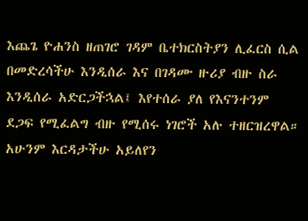እጨጌ ዮሐንስ ዘጠገሮ ገዳም ቤተክርስትያን ሊፈርስ ሲል በመድረሳችሁ እንዲሰራ እና በገዳሙ ዙሪያ ብዙ ስራ እንዲሰራ አድርጋችኋል፤ እየተሰራ ያለ የእናንተንም ደጋፍ የሚፈልግ ብዙ የሚሰሩ ነገሮች አሉ ተዘርዝረዋል። አሁንም እርዳታችሁ አይለየን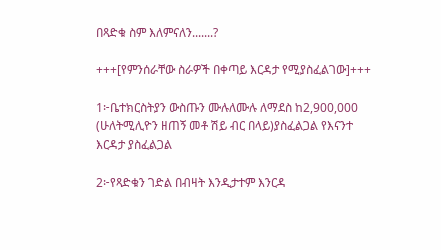በጻድቁ ስም እለምናለን.......?

+++[የምንሰራቸው ስራዎች በቀጣይ እርዳታ የሚያስፈልገው]+++

1፦ቤተክርስትያን ውስጡን ሙሉለሙሉ ለማደስ ከ2,900,000 (ሁለትሚሊዮን ዘጠኝ መቶ ሽይ ብር በላይ)ያስፈልጋል የእናንተ እርዳታ ያስፈልጋል

2፦የጻድቁን ገድል በብዛት እንዲታተም እንርዳ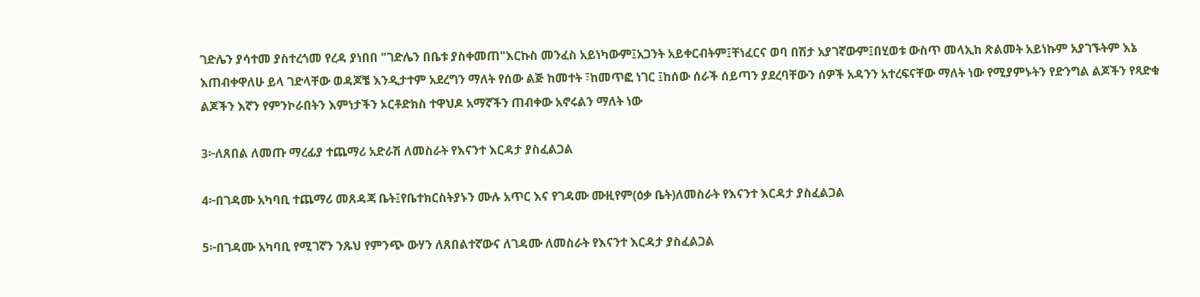ገድሌን ያሳተመ ያስተረጎመ የረዳ ያነበበ "ገድሌን በቤቱ ያስቀመጠ"እርኩስ መንፈስ አይነካውም፤አጋንት አይቀርብትም፤ቸነፈርና ወባ በሽታ አያገኛውም፤በሂወቱ ውስጥ መላኢከ ጽልመት አይነኩም አያገኙትም እኔ እጠብቀዋለሁ ይላ ገድላቸው ወዳጆቼ እንዲታተም አደረግን ማለት የሰው ልጅ ከመተት ፣ከመጥፎ ነገር ፤ከሰው ሰራች ሰይጣን ያደረባቸውን ሰዎች አዳንን አተረፍናቸው ማለት ነው የሚያምኑትን የድንግል ልጆችን የጻድቁ ልጆችን እኛን የምንኮራበትን እምነታችን ኦርቶድክስ ተዋህዶ አማኛችን ጠብቀው አኖሩልን ማለት ነው

3፦ለጸበል ለመጡ ማረፊያ ተጨማሪ አድራሽ ለመስራት የእናንተ እርዳታ ያስፈልጋል

4፦በገዳሙ አካባቢ ተጨማሪ መጸዳጃ ቤት፤የቤተክርስትያኑን ሙሉ አጥር እና የገዳሙ ሙዚየም(ዕቃ ቤት)ለመስራት የእናንተ እርዳታ ያስፈልጋል

5፦በገዳሙ አካባቢ የሚገኛን ንጹህ የምንጭ ውሃን ለጸበልተኛውና ለገዳሙ ለመስራት የእናንተ እርዳታ ያስፈልጋል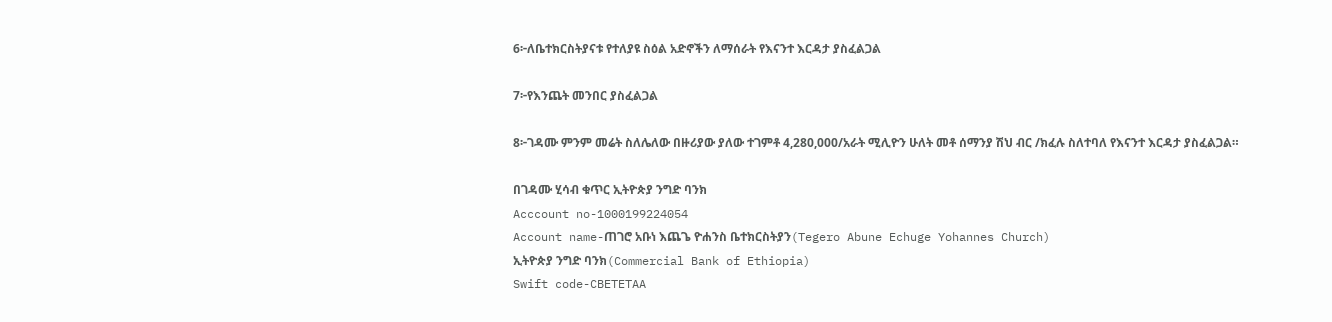6፦ለቤተክርስትያናቱ የተለያዩ ስዕል አድኖችን ለማሰራት የእናንተ እርዳታ ያስፈልጋል

7፦የእንጨት መንበር ያስፈልጋል

8፦ገዳሙ ምንም መሬት ስለሌለው በዙሪያው ያለው ተገምቶ 4,280,000/አራት ሚሊዮን ሁለት መቶ ሰማንያ ሽህ ብር /ክፈሉ ስለተባለ የእናንተ እርዳታ ያስፈልጋል።

በገዳሙ ሂሳብ ቁጥር ኢትዮጵያ ንግድ ባንክ
Acccount no-1000199224054
Account name-ጠገሮ አቡነ እጨጌ ዮሐንስ ቤተክርስትያን(Tegero Abune Echuge Yohannes Church)
ኢትዮጵያ ንግድ ባንክ(Commercial Bank of Ethiopia)
Swift code-CBETETAA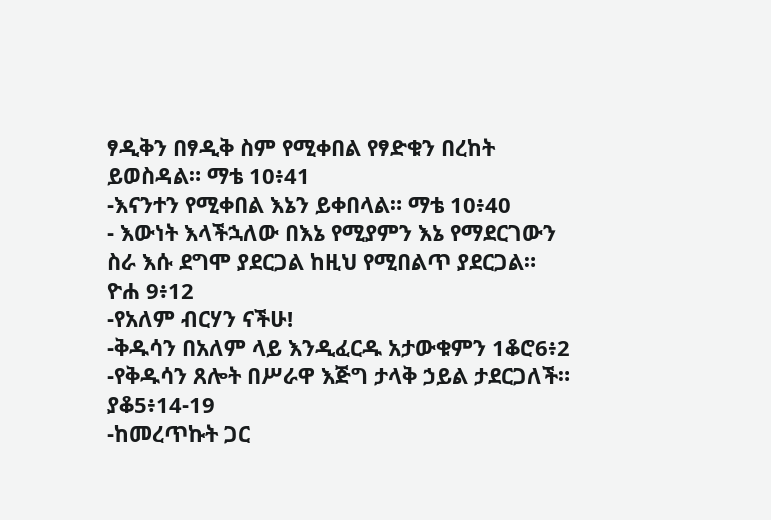ፃዲቅን በፃዲቅ ስም የሚቀበል የፃድቁን በረከት
ይወስዳል። ማቴ 10፥41
-እናንተን የሚቀበል እኔን ይቀበላል። ማቴ 10፥40
- እውነት እላችኋለው በእኔ የሚያምን እኔ የማደርገውን
ስራ እሱ ደግሞ ያደርጋል ከዚህ የሚበልጥ ያደርጋል።
ዮሐ 9፥12
-የአለም ብርሃን ናችሁ!
-ቅዱሳን በአለም ላይ እንዲፈርዱ አታውቁምን 1ቆሮ6፥2
-የቅዱሳን ጸሎት በሥራዋ እጅግ ታላቅ ኃይል ታደርጋለች።
ያቆ5፥14-19
-ከመረጥኩት ጋር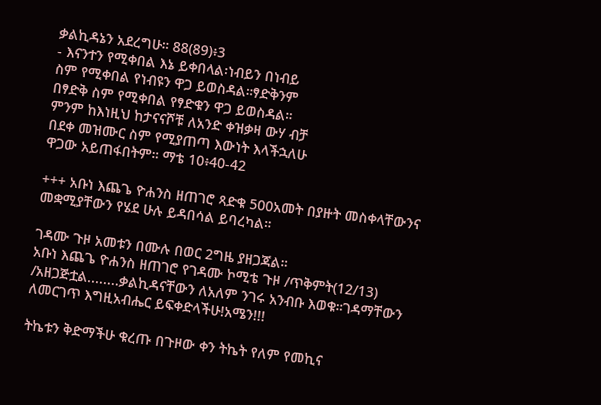ቃልኪዳኔን አደረግሁ። 88(89)፥3
- እናንተን የሚቀበል እኔ ይቀበላል፡ነብይን በነብይ
ስም የሚቀበል የነብዩን ዋጋ ይወስዳል።ፃድቅንም
በፃድቅ ስም የሚቀበል የፃድቁን ዋጋ ይወስዳል።
ምንም ከእነዚህ ከታናናሾቹ ለአንድ ቀዝቃዛ ውሃ ብቻ
በደቀ መዝሙር ስም የሚያጠጣ እውነት እላችኋለሁ
ዋጋው አይጠፋበትም። ማቴ 10፥40-42

+++ አቡነ እጨጌ ዮሐንስ ዘጠገሮ ጻድቁ 500አመት በያዙት መስቀላቸውንና መቋሚያቸውን የሄደ ሁሉ ይዳበሳል ይባረካል።

ገዳሙ ጉዞ አመቱን በሙሉ በወር 2ግዜ ያዘጋጃል።
አቡነ እጨጌ ዮሐንስ ዘጠገሮ የገዳሙ ኮሚቴ ጉዞ /ጥቅምት(12/13) /አዘጋጅቷል........ቃልኪዳናቸውን ለአለም ንገሩ አንብቡ እወቁ።ገዳማቸውን ለመርገጥ እግዚአብሔር ይፍቀድላችሁ!አሜን!!!

ትኬቱን ቅድማችሁ ቁረጡ በጉዞው ቀን ትኬት የለም የመኪና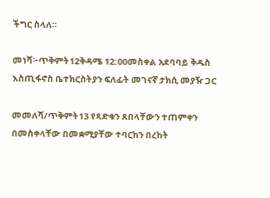ችግር ስላለ።

መነሻ፦ጥቅምት12ቅዳሜ 12:00መስቀል አደባባይ ቅዱስ እስጢፋኖስ ቤተክርስትያን ፍለፊት መገናኛ ታክሲ መያዥ ጋር

መመለሻ/ጥቅምት13 የጻድቁን ጸበላቸውን ተጠምቀን በመስቀላቸው በመቋሚያቸው ተባርከን በረከት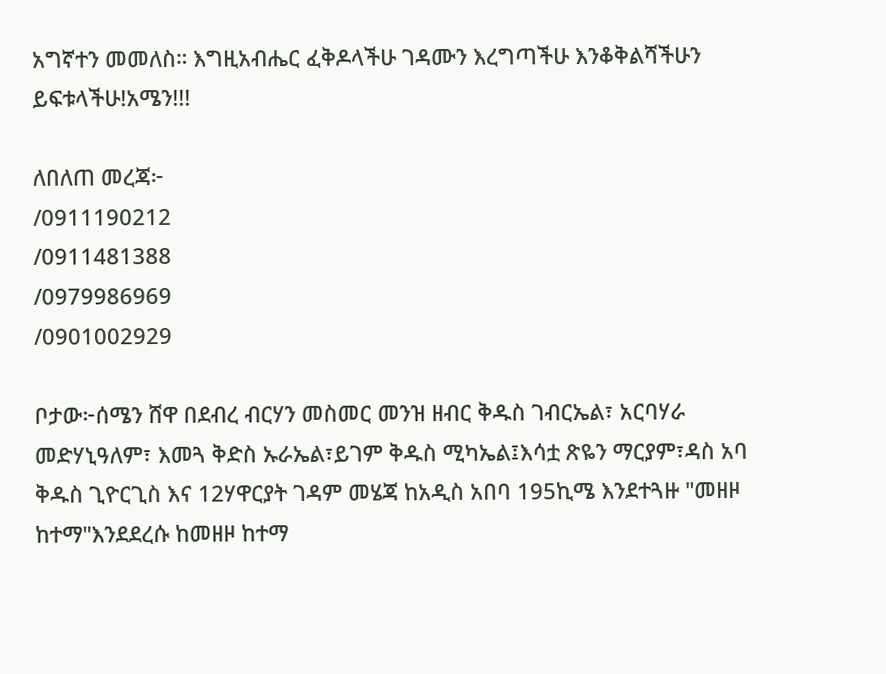አግኛተን መመለስ። እግዚአብሔር ፈቅዶላችሁ ገዳሙን እረግጣችሁ እንቆቅልሻችሁን ይፍቱላችሁ!አሜን!!!

ለበለጠ መረጃ፦
/0911190212
/0911481388
/0979986969
/0901002929

ቦታው፦ሰሜን ሸዋ በደብረ ብርሃን መስመር መንዝ ዘብር ቅዱስ ገብርኤል፣ አርባሃራ መድሃኒዓለም፣ እመጓ ቅድስ ኡራኤል፣ይገም ቅዱስ ሚካኤል፤እሳቷ ጽዬን ማርያም፣ዳስ አባ ቅዱስ ጊዮርጊስ እና 12ሃዋርያት ገዳም መሄጃ ከአዲስ አበባ 195ኪሜ እንደተጓዙ "መዘዞ ከተማ"እንደደረሱ ከመዘዞ ከተማ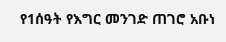የ1ሰዓት የእግር መንገድ ጠገሮ አቡነ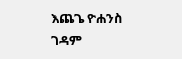እጨጌ ዮሐንስ ገዳም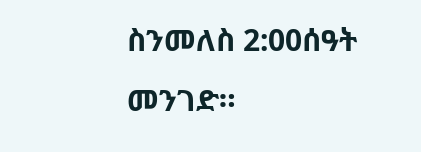ስንመለስ 2:00ሰዓት መንገድ።